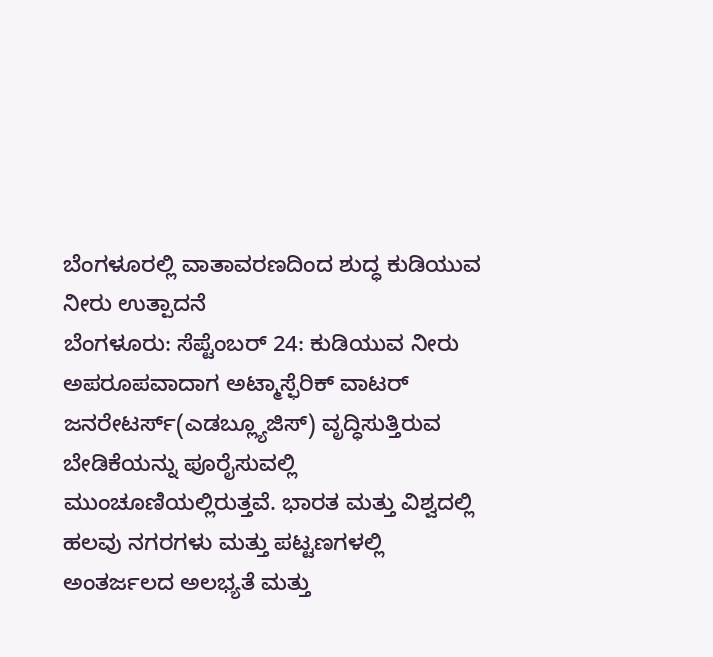ಬೆಂಗಳೂರಲ್ಲಿ ವಾತಾವರಣದಿಂದ ಶುದ್ಧ ಕುಡಿಯುವ ನೀರು ಉತ್ಪಾದನೆ
ಬೆಂಗಳೂರು: ಸೆಪ್ಟೆಂಬರ್ 24: ಕುಡಿಯುವ ನೀರು ಅಪರೂಪವಾದಾಗ ಅಟ್ಮಾಸ್ಫೆರಿಕ್ ವಾಟರ್ ಜನರೇಟರ್ಸ್(ಎಡಬ್ಲ್ಯೂಜಿಸ್) ವೃದ್ಧಿಸುತ್ತಿರುವ ಬೇಡಿಕೆಯನ್ನು ಪೂರೈಸುವಲ್ಲಿ ಮುಂಚೂಣಿಯಲ್ಲಿರುತ್ತವೆ. ಭಾರತ ಮತ್ತು ವಿಶ್ವದಲ್ಲಿ ಹಲವು ನಗರಗಳು ಮತ್ತು ಪಟ್ಟಣಗಳಲ್ಲಿ ಅಂತರ್ಜಲದ ಅಲಭ್ಯತೆ ಮತ್ತು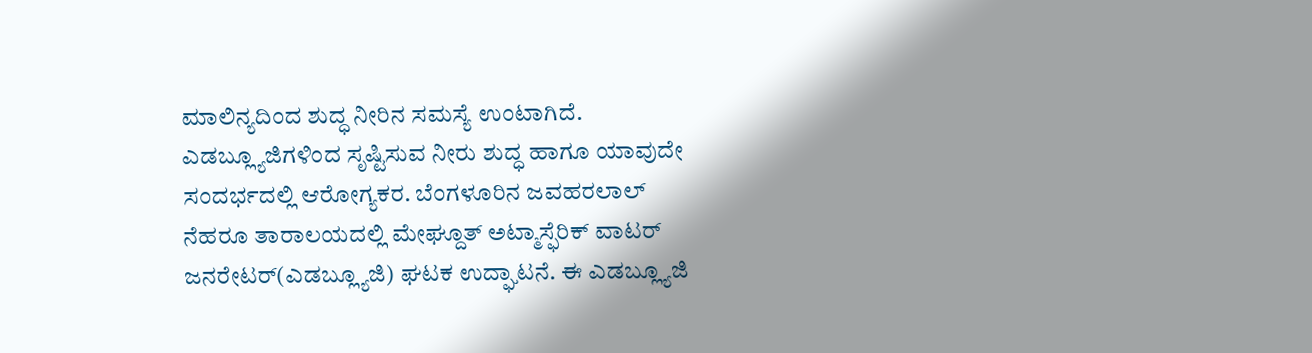ಮಾಲಿನ್ಯದಿಂದ ಶುದ್ಧ ನೀರಿನ ಸಮಸ್ಯೆ ಉಂಟಾಗಿದೆ. ಎಡಬ್ಲ್ಯೂಜಿಗಳಿಂದ ಸೃಷ್ಟಿಸುವ ನೀರು ಶುದ್ಧ ಹಾಗೂ ಯಾವುದೇ ಸಂದರ್ಭದಲ್ಲಿ ಆರೋಗ್ಯಕರ. ಬೆಂಗಳೂರಿನ ಜವಹರಲಾಲ್ ನೆಹರೂ ತಾರಾಲಯದಲ್ಲಿ ಮೇಘ್ದೂತ್ ಅಟ್ಮಾಸ್ಫೆರಿಕ್ ವಾಟರ್ ಜನರೇಟರ್(ಎಡಬ್ಲ್ಯೂಜಿ) ಘಟಕ ಉದ್ಘಾಟನೆ. ಈ ಎಡಬ್ಲ್ಯೂಜಿ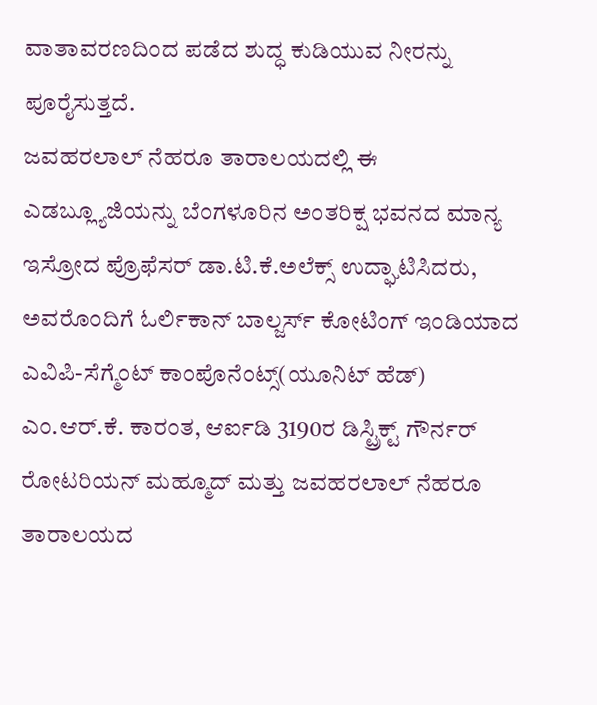ವಾತಾವರಣದಿಂದ ಪಡೆದ ಶುದ್ಧ ಕುಡಿಯುವ ನೀರನ್ನು ಪೂರೈಸುತ್ತದೆ.
ಜವಹರಲಾಲ್ ನೆಹರೂ ತಾರಾಲಯದಲ್ಲಿ ಈ ಎಡಬ್ಲ್ಯೂಜಿಯನ್ನು ಬೆಂಗಳೂರಿನ ಅಂತರಿಕ್ಷ ಭವನದ ಮಾನ್ಯ ಇಸ್ರೋದ ಪ್ರೊಫೆಸರ್ ಡಾ.ಟಿ.ಕೆ.ಅಲೆಕ್ಸ್ ಉದ್ಘಾಟಿಸಿದರು, ಅವರೊಂದಿಗೆ ಓರ್ಲಿಕಾನ್ ಬಾಲ್ಜರ್ಸ್ ಕೋಟಿಂಗ್ ಇಂಡಿಯಾದ ಎವಿಪಿ-ಸೆಗ್ಮೆಂಟ್ ಕಾಂಪೊನೆಂಟ್ಸ್(ಯೂನಿಟ್ ಹೆಡ್) ಎಂ.ಆರ್.ಕೆ. ಕಾರಂತ, ಆರ್ಐಡಿ 3190ರ ಡಿಸ್ಟ್ರಿಕ್ಟ್ ಗೌರ್ನರ್ ರೋಟರಿಯನ್ ಮಹ್ಮೂದ್ ಮತ್ತು ಜವಹರಲಾಲ್ ನೆಹರೂ ತಾರಾಲಯದ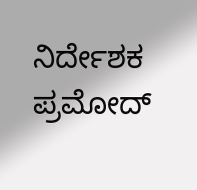ನಿರ್ದೇಶಕ ಪ್ರಮೋದ್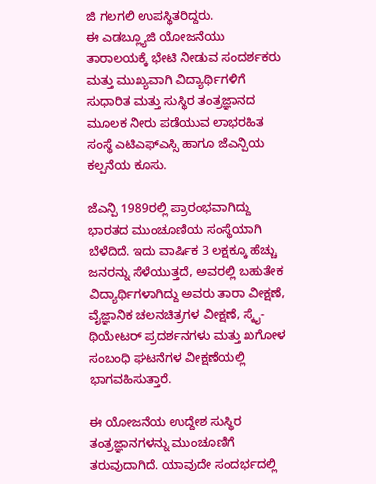ಜಿ ಗಲಗಲಿ ಉಪಸ್ಥಿತರಿದ್ದರು.
ಈ ಎಡಬ್ಲ್ಯೂಜಿ ಯೋಜನೆಯು ತಾರಾಲಯಕ್ಕೆ ಭೇಟಿ ನೀಡುವ ಸಂದರ್ಶಕರು ಮತ್ತು ಮುಖ್ಯವಾಗಿ ವಿದ್ಯಾರ್ಥಿಗಳಿಗೆ ಸುಧಾರಿತ ಮತ್ತು ಸುಸ್ಥಿರ ತಂತ್ರಜ್ಞಾನದ ಮೂಲಕ ನೀರು ಪಡೆಯುವ ಲಾಭರಹಿತ ಸಂಸ್ಥೆ ಎಟಿಎಫ್ಎಸ್ಸಿ ಹಾಗೂ ಜೆಎನ್ಪಿಯ ಕಲ್ಪನೆಯ ಕೂಸು.

ಜೆಎನ್ಪಿ 1989ರಲ್ಲಿ ಪ್ರಾರಂಭವಾಗಿದ್ದು ಭಾರತದ ಮುಂಚೂಣಿಯ ಸಂಸ್ಥೆಯಾಗಿ ಬೆಳೆದಿದೆ. ಇದು ವಾರ್ಷಿಕ 3 ಲಕ್ಷಕ್ಕೂ ಹೆಚ್ಚು ಜನರನ್ನು ಸೆಳೆಯುತ್ತದೆ, ಅವರಲ್ಲಿ ಬಹುತೇಕ ವಿದ್ಯಾರ್ಥಿಗಳಾಗಿದ್ದು ಅವರು ತಾರಾ ವೀಕ್ಷಣೆ, ವೈಜ್ಞಾನಿಕ ಚಲನಚಿತ್ರಗಳ ವೀಕ್ಷಣೆ, ಸ್ಕೈ-ಥಿಯೇಟರ್ ಪ್ರದರ್ಶನಗಳು ಮತ್ತು ಖಗೋಳ ಸಂಬಂಧಿ ಘಟನೆಗಳ ವೀಕ್ಷಣೆಯಲ್ಲಿ ಭಾಗವಹಿಸುತ್ತಾರೆ.

ಈ ಯೋಜನೆಯ ಉದ್ದೇಶ ಸುಸ್ಥಿರ ತಂತ್ರಜ್ಞಾನಗಳನ್ನು ಮುಂಚೂಣಿಗೆ ತರುವುದಾಗಿದೆ. ಯಾವುದೇ ಸಂದರ್ಭದಲ್ಲಿ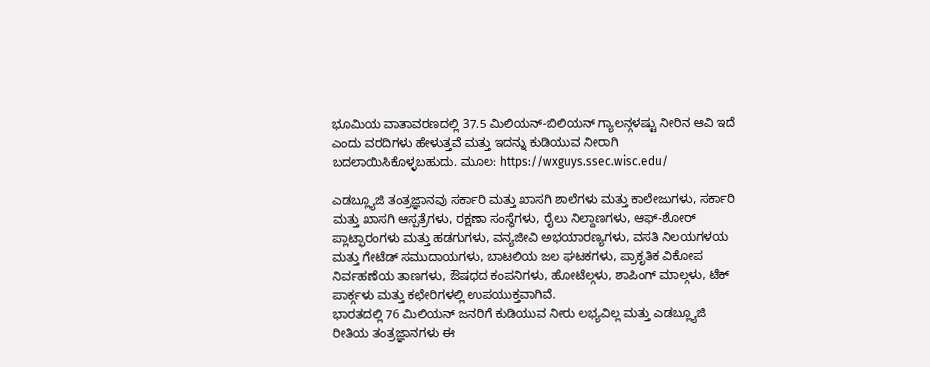ಭೂಮಿಯ ವಾತಾವರಣದಲ್ಲಿ 37.5 ಮಿಲಿಯನ್-ಬಿಲಿಯನ್ ಗ್ಯಾಲನ್ಗಳಷ್ಟು ನೀರಿನ ಆವಿ ಇದೆ ಎಂದು ವರದಿಗಳು ಹೇಳುತ್ತವೆ ಮತ್ತು ಇದನ್ನು ಕುಡಿಯುವ ನೀರಾಗಿ ಬದಲಾಯಿಸಿಕೊಳ್ಳಬಹುದು. ಮೂಲ: https://wxguys.ssec.wisc.edu/

ಎಡಬ್ಲ್ಯೂಜಿ ತಂತ್ರಜ್ಞಾನವು ಸರ್ಕಾರಿ ಮತ್ತು ಖಾಸಗಿ ಶಾಲೆಗಳು ಮತ್ತು ಕಾಲೇಜುಗಳು, ಸರ್ಕಾರಿ ಮತ್ತು ಖಾಸಗಿ ಆಸ್ಪತ್ರೆಗಳು, ರಕ್ಷಣಾ ಸಂಸ್ಥೆಗಳು, ರೈಲು ನಿಲ್ದಾಣಗಳು, ಆಫ್-ಶೋರ್ ಪ್ಲಾಟ್ಫಾರಂಗಳು ಮತ್ತು ಹಡಗುಗಳು, ವನ್ಯಜೀವಿ ಅಭಯಾರಣ್ಯಗಳು, ವಸತಿ ನಿಲಯಗಳಯ ಮತ್ತು ಗೇಟೆಡ್ ಸಮುದಾಯಗಳು, ಬಾಟಲಿಯ ಜಲ ಘಟಕಗಳು, ಪ್ರಾಕೃತಿಕ ವಿಕೋಪ ನಿರ್ವಹಣೆಯ ತಾಣಗಳು, ಔಷಧದ ಕಂಪನಿಗಳು, ಹೋಟೆಲ್ಗಳು, ಶಾಪಿಂಗ್ ಮಾಲ್ಗಳು, ಟೆಕ್ ಪಾರ್ಕ್ಗಳು ಮತ್ತು ಕಛೇರಿಗಳಲ್ಲಿ ಉಪಯುಕ್ತವಾಗಿವೆ.
ಭಾರತದಲ್ಲಿ 76 ಮಿಲಿಯನ್ ಜನರಿಗೆ ಕುಡಿಯುವ ನೀರು ಲಭ್ಯವಿಲ್ಲ ಮತ್ತು ಎಡಬ್ಲ್ಯೂಜಿ ರೀತಿಯ ತಂತ್ರಜ್ಞಾನಗಳು ಈ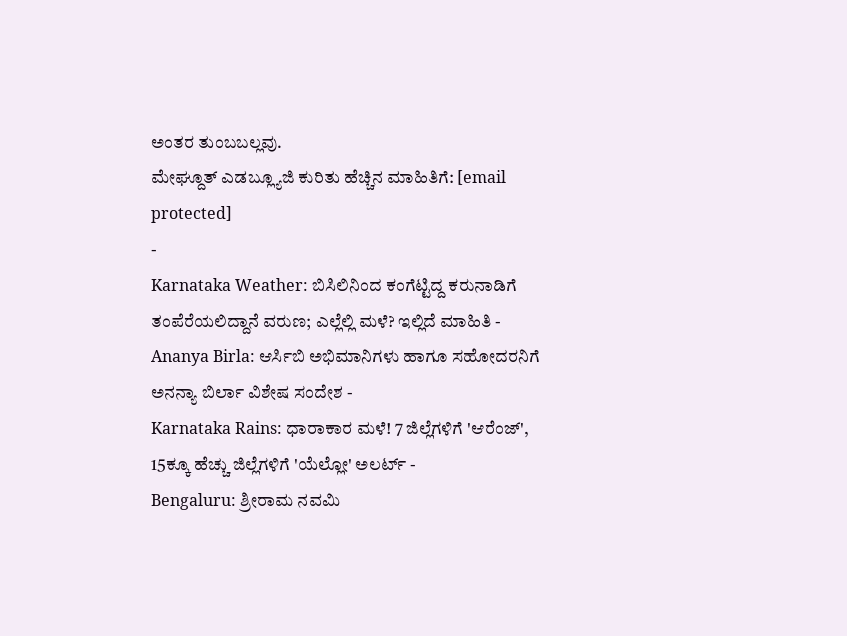ಅಂತರ ತುಂಬಬಲ್ಲವು.
ಮೇಘ್ದೂತ್ ಎಡಬ್ಲ್ಯೂಜಿ ಕುರಿತು ಹೆಚ್ಚಿನ ಮಾಹಿತಿಗೆ: [email protected]
-
Karnataka Weather: ಬಿಸಿಲಿನಿಂದ ಕಂಗೆಟ್ಟಿದ್ದ ಕರುನಾಡಿಗೆ ತಂಪೆರೆಯಲಿದ್ದಾನೆ ವರುಣ; ಎಲ್ಲೆಲ್ಲಿ ಮಳೆ? ಇಲ್ಲಿದೆ ಮಾಹಿತಿ -
Ananya Birla: ಆರ್ಸಿಬಿ ಅಭಿಮಾನಿಗಳು ಹಾಗೂ ಸಹೋದರನಿಗೆ ಅನನ್ಯಾ ಬಿರ್ಲಾ ವಿಶೇಷ ಸಂದೇಶ -
Karnataka Rains: ಧಾರಾಕಾರ ಮಳೆ! 7 ಜಿಲ್ಲೆಗಳಿಗೆ 'ಆರೆಂಜ್', 15ಕ್ಕೂ ಹೆಚ್ಚು ಜಿಲ್ಲೆಗಳಿಗೆ 'ಯೆಲ್ಲೋ' ಅಲರ್ಟ್ -
Bengaluru: ಶ್ರೀರಾಮ ನವಮಿ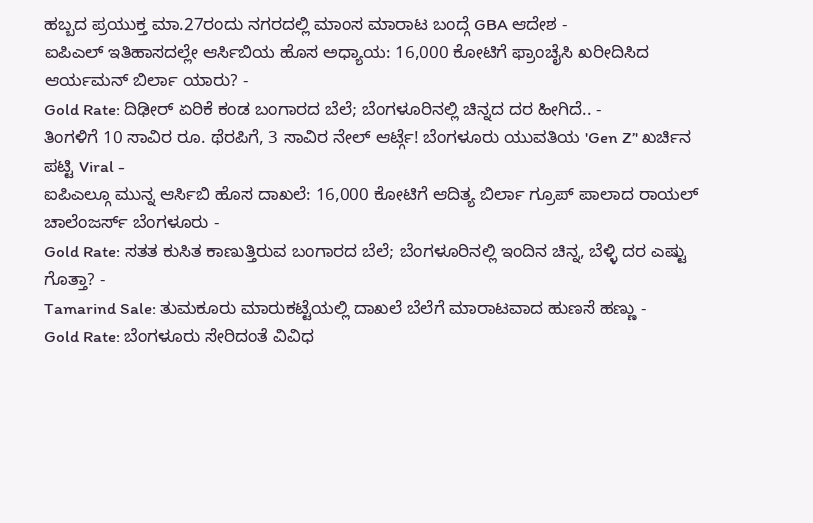ಹಬ್ಬದ ಪ್ರಯುಕ್ತ ಮಾ.27ರಂದು ನಗರದಲ್ಲಿ ಮಾಂಸ ಮಾರಾಟ ಬಂದ್ಗೆ GBA ಆದೇಶ -
ಐಪಿಎಲ್ ಇತಿಹಾಸದಲ್ಲೇ ಆರ್ಸಿಬಿಯ ಹೊಸ ಅಧ್ಯಾಯ: 16,000 ಕೋಟಿಗೆ ಫ್ರಾಂಚೈಸಿ ಖರೀದಿಸಿದ ಆರ್ಯಮನ್ ಬಿರ್ಲಾ ಯಾರು? -
Gold Rate: ದಿಢೀರ್ ಏರಿಕೆ ಕಂಡ ಬಂಗಾರದ ಬೆಲೆ; ಬೆಂಗಳೂರಿನಲ್ಲಿ ಚಿನ್ನದ ದರ ಹೀಗಿದೆ.. -
ತಿಂಗಳಿಗೆ 10 ಸಾವಿರ ರೂ. ಥೆರಪಿಗೆ, 3 ಸಾವಿರ ನೇಲ್ ಆರ್ಟ್ಗೆ! ಬೆಂಗಳೂರು ಯುವತಿಯ 'Gen Z’' ಖರ್ಚಿನ ಪಟ್ಟಿ Viral -
ಐಪಿಎಲ್ಗೂ ಮುನ್ನ ಆರ್ಸಿಬಿ ಹೊಸ ದಾಖಲೆ: 16,000 ಕೋಟಿಗೆ ಆದಿತ್ಯ ಬಿರ್ಲಾ ಗ್ರೂಪ್ ಪಾಲಾದ ರಾಯಲ್ ಚಾಲೆಂಜರ್ಸ್ ಬೆಂಗಳೂರು -
Gold Rate: ಸತತ ಕುಸಿತ ಕಾಣುತ್ತಿರುವ ಬಂಗಾರದ ಬೆಲೆ; ಬೆಂಗಳೂರಿನಲ್ಲಿ ಇಂದಿನ ಚಿನ್ನ, ಬೆಳ್ಳಿ ದರ ಎಷ್ಟು ಗೊತ್ತಾ? -
Tamarind Sale: ತುಮಕೂರು ಮಾರುಕಟ್ಟೆಯಲ್ಲಿ ದಾಖಲೆ ಬೆಲೆಗೆ ಮಾರಾಟವಾದ ಹುಣಸೆ ಹಣ್ಣು -
Gold Rate: ಬೆಂಗಳೂರು ಸೇರಿದಂತೆ ವಿವಿಧ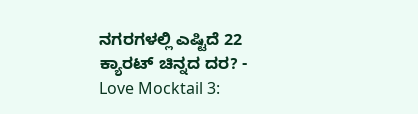ನಗರಗಳಲ್ಲಿ ಎಷ್ಟಿದೆ 22 ಕ್ಯಾರಟ್ ಚಿನ್ನದ ದರ? -
Love Mocktail 3: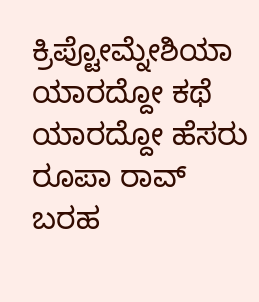ಕ್ರಿಪ್ಟೋಮ್ನೇಶಿಯಾ ಯಾರದ್ದೋ ಕಥೆ ಯಾರದ್ದೋ ಹೆಸರು ರೂಪಾ ರಾವ್ ಬರಹ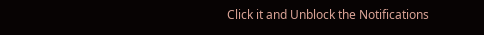Click it and Unblock the Notifications